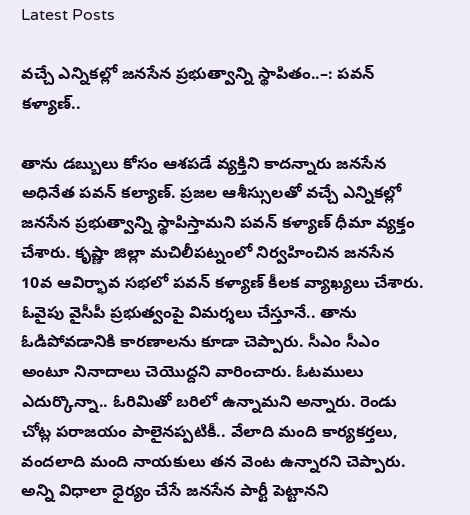Latest Posts

వచ్చే ఎన్నికల్లో జనసేన ప్రభుత్వాన్ని స్థాపితం..–: పవన్ కళ్యాణ్..

తాను డబ్బులు కోసం ఆశపడే వ్యక్తిని కాదన్నారు జనసేన అధినేత పవన్ కల్యాణ్. ప్రజల ఆశీస్సులతో వచ్చే ఎన్నికల్లో జనసేన ప్రభుత్వాన్ని స్థాపిస్తామని పవన్‌ కళ్యాణ్‌ ధీమా వ్యక్తం చేశారు. కృష్ణా జిల్లా మచిలీపట్నంలో నిర్వహించిన జనసేన 10వ ఆవిర్భావ సభలో పవన్‌ కళ్యాణ్ కీలక వ్యాఖ్యలు చేశారు. ఓవైపు వైసీపీ ప్రభుత్వంపై విమర్శలు చేస్తూనే.. తాను ఓడిపోవడానికి కారణాలను కూడా చెప్పారు. సీఎం సీఎం అంటూ నినాదాలు చెయొద్దని వారించారు. ఓటములు ఎదుర్కొన్నా.. ఓరిమితో బరిలో ఉన్నామని అన్నారు. రెండు చోట్ల పరాజయం పాలైనప్పటికీ.. వేలాది మంది కార్యకర్తలు, వందలాది మంది నాయకులు తన వెంట ఉన్నారని చెప్పారు. అన్ని విధాలా ధైర్యం చేసే జనసేన పార్టీ పెట్టానని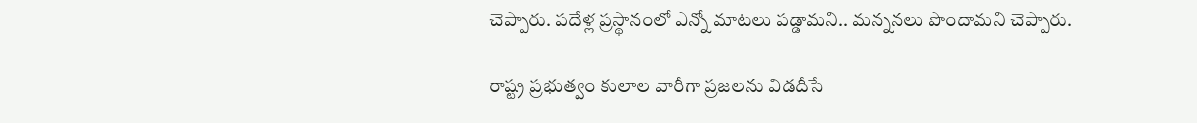చెప్పారు. పదేళ్ల ప్రస్థానంలో ఎన్నో మాటలు పడ్డామని.. మన్ననలు పొందామని చెప్పారు.

రాష్ట్ర ప్రభుత్వం కులాల వారీగా ప్రజలను విడదీసే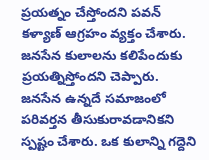ప్రయత్నం చేస్తోందని పవన్ కళ్యాణ్ ఆగ్రహం వ్యక్తం చేశారు. జనసేన కులాలను కలిపేందుకు ప్రయత్నిస్తోందని చెప్పారు. జనసేన ఉన్నదే సమాజంలో పరివర్తన తీసుకురావడానికని స్పష్టం చేశారు. ఒక కులాన్ని గద్దెని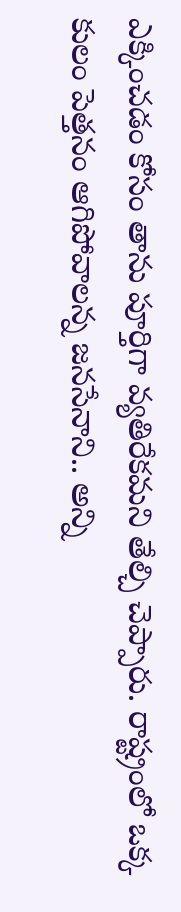ఎక్కించడం కోసం తాను పూర్తిగా వ్యతిరేకమని తేల్చి చెప్పారు. రాష్ట్రంలో ఒక్క కులం పెత్తనం ఆగిపోవాలన్న జనసేనాని.. అన్ని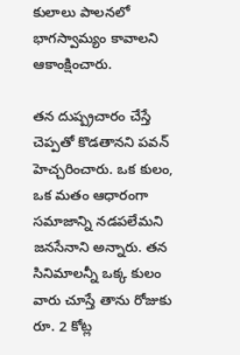కులాలు పాలనలో భాగస్వామ్యం కావాలని ఆకాంక్షించారు.

తన దుష్ప్రచారం చేస్తే చెప్పతో కొడతానని పవన్ హెచ్చరించారు. ఒక కులం, ఒక మతం ఆధారంగా సమాజాన్ని నడపలేమని జనసేనాని అన్నారు. తన సినిమాలన్నీ ఒక్క కులం వారు చూస్తే తాను రోజుకు రూ. 2 కోట్ల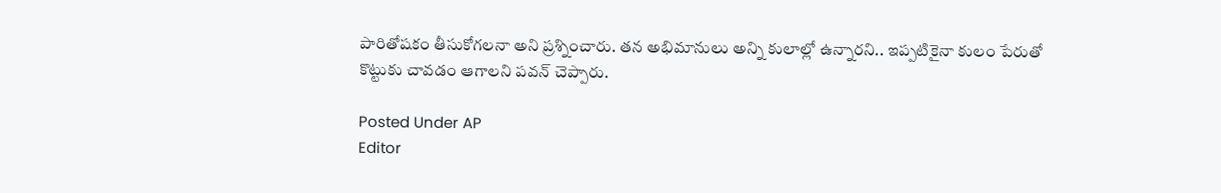పారితోషకం తీసుకోగలనా అని ప్రశ్నించారు. తన అభిమానులు అన్ని కులాల్లో ఉన్నారని.. ఇప్పటికైనా కులం పేరుతో కొట్టుకు చావడం ఆగాలని పవన్ చెప్పారు.

Posted Under AP
Editor